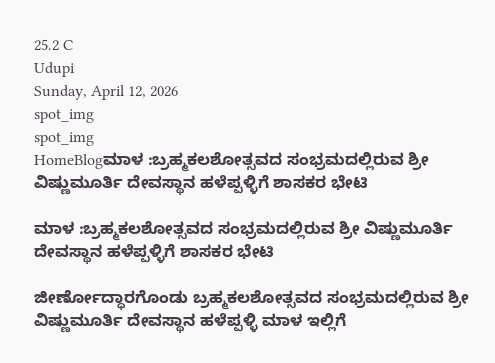25.2 C
Udupi
Sunday, April 12, 2026
spot_img
spot_img
HomeBlogಮಾಳ :ಬ್ರಹ್ಮಕಲಶೋತ್ಸವದ ಸಂಭ್ರಮದಲ್ಲಿರುವ ಶ್ರೀ ವಿಷ್ಣುಮೂರ್ತಿ ದೇವಸ್ಥಾನ ಹಳೆಪ್ಪಳ್ಳಿಗೆ ಶಾಸಕರ ಭೇಟಿ

ಮಾಳ :ಬ್ರಹ್ಮಕಲಶೋತ್ಸವದ ಸಂಭ್ರಮದಲ್ಲಿರುವ ಶ್ರೀ ವಿಷ್ಣುಮೂರ್ತಿ ದೇವಸ್ಥಾನ ಹಳೆಪ್ಪಳ್ಳಿಗೆ ಶಾಸಕರ ಭೇಟಿ

ಜೀರ್ಣೋದ್ಧಾರಗೊಂಡು ಬ್ರಹ್ಮಕಲಶೋತ್ಸವದ ಸಂಭ್ರಮದಲ್ಲಿರುವ ಶ್ರೀ ವಿಷ್ಣುಮೂರ್ತಿ ದೇವಸ್ಥಾನ ಹಳೆಪ್ಪಳ್ಳಿ ಮಾಳ ಇಲ್ಲಿಗೆ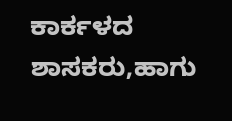ಕಾರ್ಕಳದ ಶಾಸಕರು,ಹಾಗು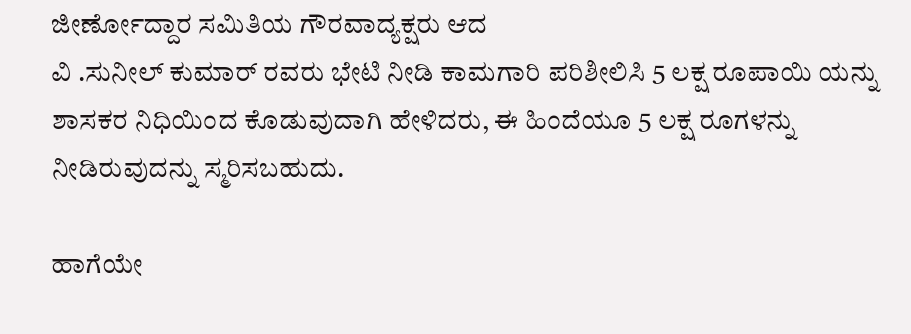ಜೀರ್ಣೋದ್ದಾರ ಸಮಿತಿಯ ಗೌರವಾದ್ಯಕ್ಷರು ಆದ
ವಿ .ಸುನೀಲ್ ಕುಮಾರ್ ರವರು ಭೇಟಿ ನೀಡಿ ಕಾಮಗಾರಿ ಪರಿಶೀಲಿಸಿ 5 ಲಕ್ಷ ರೂಪಾಯಿ ಯನ್ನು ಶಾಸಕರ ನಿಧಿಯಿಂದ ಕೊಡುವುದಾಗಿ ಹೇಳಿದರು, ಈ ಹಿಂದೆಯೂ 5 ಲಕ್ಷ ರೂಗಳನ್ನು ನೀಡಿರುವುದನ್ನು ಸ್ಮರಿಸಬಹುದು.

ಹಾಗೆಯೇ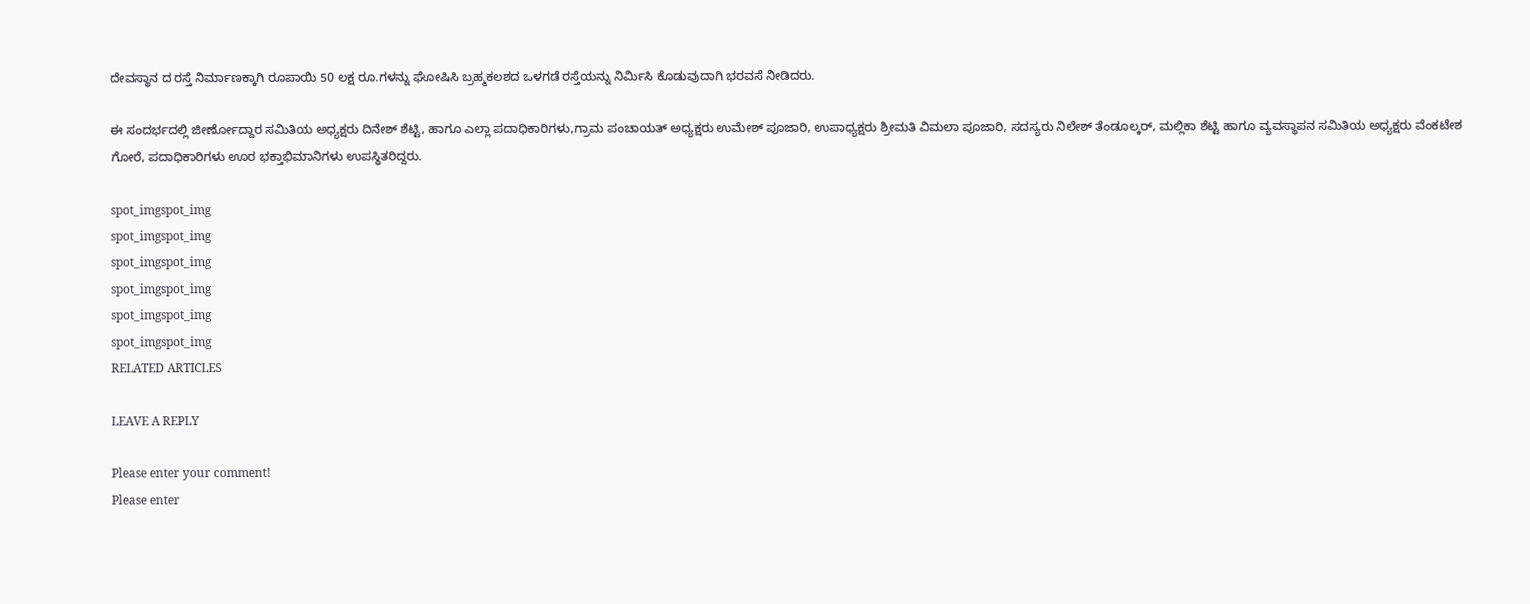ದೇವಸ್ಥಾನ ದ ರಸ್ತೆ ನಿರ್ಮಾಣಕ್ಕಾಗಿ ರೂಪಾಯಿ 50 ಲಕ್ಷ ರೂ.ಗಳನ್ನು ಘೋಷಿಸಿ ಬ್ರಹ್ಮಕಲಶದ ಒಳಗಡೆ ರಸ್ತೆಯನ್ನು ನಿರ್ಮಿಸಿ ಕೊಡುವುದಾಗಿ ಭರವಸೆ ನೀಡಿದರು.

ಈ ಸಂದರ್ಭದಲ್ಲಿ ಜೀರ್ಣೋದ್ದಾರ ಸಮಿತಿಯ ಅಧ್ಯಕ್ಷರು ದಿನೇಶ್ ಶೆಟ್ಟಿ, ಹಾಗೂ ಎಲ್ಲಾ ಪದಾಧಿಕಾರಿಗಳು,ಗ್ರಾಮ ಪಂಚಾಯತ್ ಅಧ್ಯಕ್ಷರು ಉಮೇಶ್ ಪೂಜಾರಿ, ಉಪಾಧ್ಯಕ್ಷರು ಶ್ರೀಮತಿ ವಿಮಲಾ ಪೂಜಾರಿ, ಸದಸ್ಯರು ನಿಲೇಶ್ ತೆಂಡೂಲ್ಕರ್, ಮಲ್ಲಿಕಾ ಶೆಟ್ಟಿ ಹಾಗೂ ವ್ಯವಸ್ಥಾಪನ ಸಮಿತಿಯ ಅಧ್ಯಕ್ಷರು ವೆಂಕಟೇಶ ಗೋರೆ, ಪದಾಧಿಕಾರಿಗಳು ಊರ ಭಕ್ತಾಭಿಮಾನಿಗಳು ಉಪಸ್ಥಿತರಿದ್ದರು.

spot_imgspot_img
spot_imgspot_img
spot_imgspot_img
spot_imgspot_img
spot_imgspot_img
spot_imgspot_img
RELATED ARTICLES

LEAVE A REPLY

Please enter your comment!
Please enter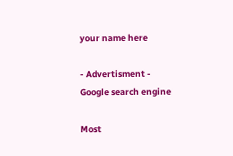your name here

- Advertisment -
Google search engine

Most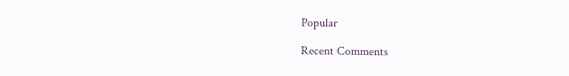Popular

Recent Comments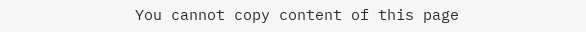You cannot copy content of this page